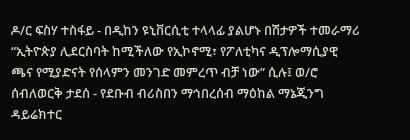ዶ/ር ፍስሃ ተስፋይ - በዲከን ዩኒቨርሲቲ ተላላፊ ያልሆኑ በሽታዎች ተመራማሪ “ኢትዮጵያ ሊደርስባት ከሚችለው የኢኮኖሚ፣ የፖለቲካና ዲፕሎማሲያዊ ጫና የሚያድናት የሰላምን መንገድ መምረጥ ብቻ ነው” ሲሉ፤ ወ/ሮ ሰብለወርቅ ታደሰ - የደቡብ ብሪስበን ማኅበረሰብ ማዕከል ማኔጂንግ ዳይሬክተር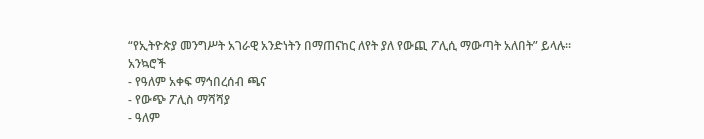“የኢትዮጵያ መንግሥት አገራዊ አንድነትን በማጠናከር ለየት ያለ የውጪ ፖሊሲ ማውጣት አለበት” ይላሉ።
አንኳሮች
- የዓለም አቀፍ ማኅበረሰብ ጫና
- የውጭ ፖሊስ ማሻሻያ
- ዓለም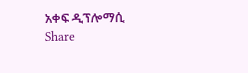አቀፍ ዲፕሎማሲ
Share